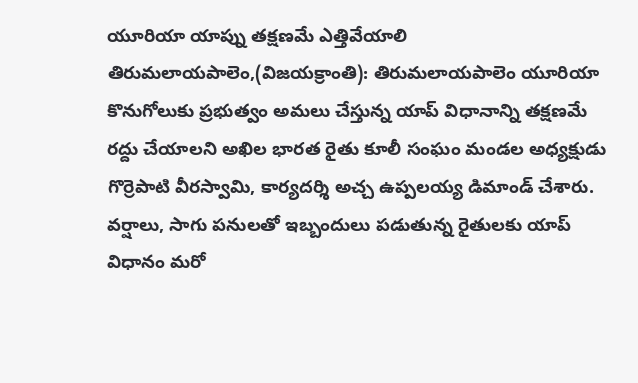యూరియా యాప్ను తక్షణమే ఎత్తివేయాలి
తిరుమలాయపాలెం,(విజయక్రాంతి): తిరుమలాయపాలెం యూరియా కొనుగోలుకు ప్రభుత్వం అమలు చేస్తున్న యాప్ విధానాన్ని తక్షణమే రద్దు చేయాలని అఖిల భారత రైతు కూలీ సంఘం మండల అధ్యక్షుడు గొర్రెపాటి వీరస్వామి, కార్యదర్శి అచ్చ ఉప్పలయ్య డిమాండ్ చేశారు. వర్షాలు, సాగు పనులతో ఇబ్బందులు పడుతున్న రైతులకు యాప్ విధానం మరో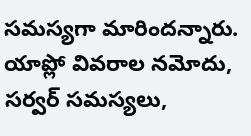సమస్యగా మారిందన్నారు.
యాప్లో వివరాల నమోదు, సర్వర్ సమస్యలు,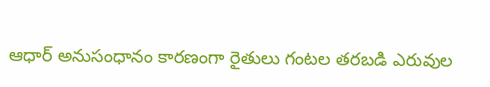ఆధార్ అనుసంధానం కారణంగా రైతులు గంటల తరబడి ఎరువుల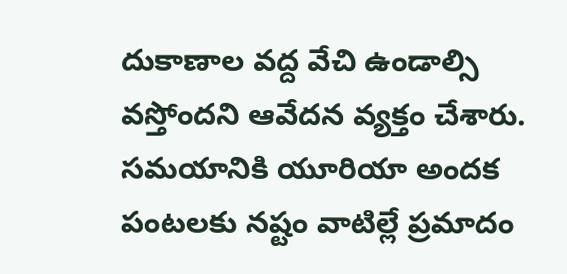దుకాణాల వద్ద వేచి ఉండాల్సి వస్తోందని ఆవేదన వ్యక్తం చేశారు. సమయానికి యూరియా అందక పంటలకు నష్టం వాటిల్లే ప్రమాదం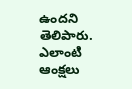ఉందని తెలిపారు. ఎలాంటి ఆంక్షలు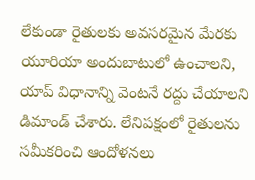లేకుండా రైతులకు అవసరమైన మేరకు యూరియా అందుబాటులో ఉంచాలని, యాప్ విధానాన్ని వెంటనే రద్దు చేయాలని డిమాండ్ చేశారు. లేనిపక్షంలో రైతులను సమీకరించి ఆందోళనలు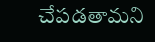చేపడతామని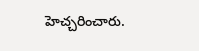హెచ్చరించారు.